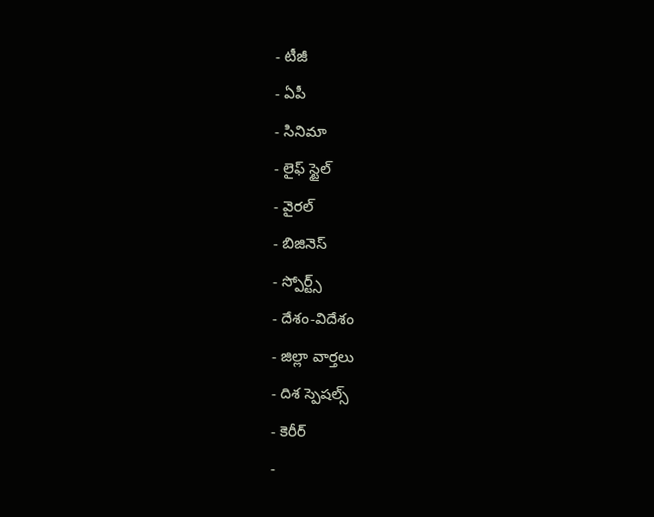- టీజీ
- ఏపీ
- సినిమా
- లైఫ్ స్టైల్
- వైరల్
- బిజినెస్
- స్పోర్ట్స్
- దేశం-విదేశం
- జిల్లా వార్తలు
- దిశ స్పెషల్స్
- కెరీర్
-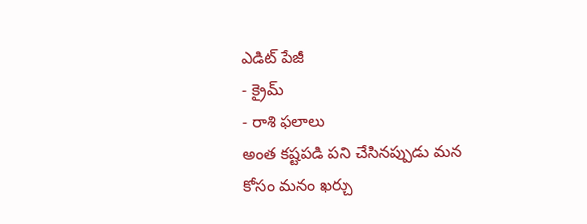ఎడిట్ పేజీ
- క్రైమ్
- రాశి ఫలాలు
అంత కష్టపడి పని చేసినప్పుడు మన కోసం మనం ఖర్చు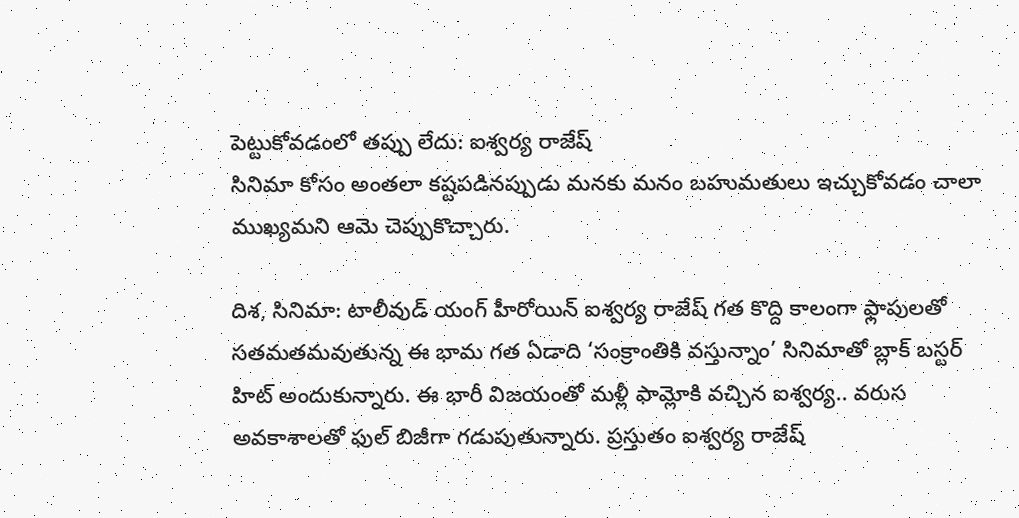పెట్టుకోవడంలో తప్పు లేదు: ఐశ్వర్య రాజేష్
సినిమా కోసం అంతలా కష్టపడినప్పుడు మనకు మనం బహుమతులు ఇచ్చుకోవడం చాలా ముఖ్యమని ఆమె చెప్పుకొచ్చారు.

దిశ, సినిమా: టాలీవుడ్ యంగ్ హీరోయిన్ ఐశ్వర్య రాజేష్ గత కొద్ది కాలంగా ఫ్లాపులతో సతమతమవుతున్న ఈ భామ గత ఏడాది ‘సంక్రాంతికి వస్తున్నాం’ సినిమాతో బ్లాక్ బస్టర్ హిట్ అందుకున్నారు. ఈ భారీ విజయంతో మళ్లీ ఫామ్లోకి వచ్చిన ఐశ్వర్య.. వరుస అవకాశాలతో ఫుల్ బిజీగా గడుపుతున్నారు. ప్రస్తుతం ఐశ్వర్య రాజేష్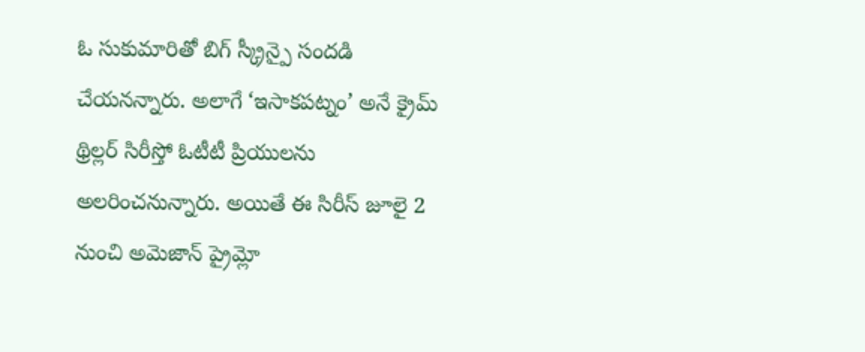ఓ సుకుమారితో బిగ్ స్క్రీన్పై సందడి చేయనన్నారు. అలాగే ‘ఇసాకపట్నం’ అనే క్రైమ్ థ్రిల్లర్ సిరీస్తో ఓటీటీ ప్రియులను అలరించనున్నారు. అయితే ఈ సిరీస్ జూలై 2 నుంచి అమెజాన్ ప్రైమ్లో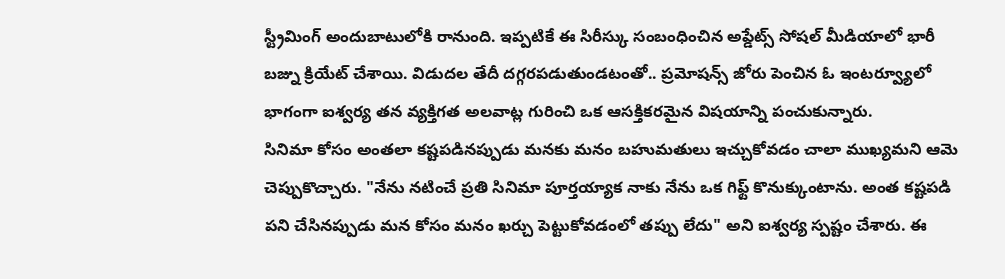స్ట్రీమింగ్ అందుబాటులోకి రానుంది. ఇప్పటికే ఈ సిరీస్కు సంబంధించిన అప్డేట్స్ సోషల్ మీడియాలో భారీ బజ్ను క్రియేట్ చేశాయి. విడుదల తేదీ దగ్గరపడుతుండటంతో.. ప్రమోషన్స్ జోరు పెంచిన ఓ ఇంటర్వ్యూలో భాగంగా ఐశ్వర్య తన వ్యక్తిగత అలవాట్ల గురించి ఒక ఆసక్తికరమైన విషయాన్ని పంచుకున్నారు.
సినిమా కోసం అంతలా కష్టపడినప్పుడు మనకు మనం బహుమతులు ఇచ్చుకోవడం చాలా ముఖ్యమని ఆమె చెప్పుకొచ్చారు. "నేను నటించే ప్రతి సినిమా పూర్తయ్యాక నాకు నేను ఒక గిఫ్ట్ కొనుక్కుంటాను. అంత కష్టపడి పని చేసినప్పుడు మన కోసం మనం ఖర్చు పెట్టుకోవడంలో తప్పు లేదు" అని ఐశ్వర్య స్పష్టం చేశారు. ఈ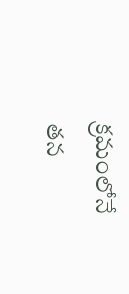క్రమంలోనే తన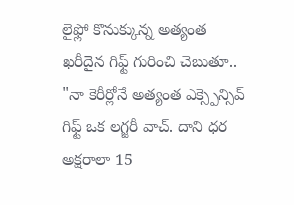లైఫ్లో కొనుక్కున్న అత్యంత ఖరీదైన గిఫ్ట్ గురించి చెబుతూ.. "నా కెరీర్లోనే అత్యంత ఎక్స్పెన్సివ్ గిఫ్ట్ ఒక లగ్జరీ వాచ్. దాని ధర అక్షరాలా 15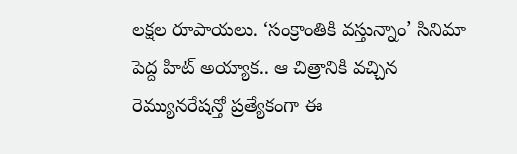లక్షల రూపాయలు. ‘సంక్రాంతికి వస్తున్నాం’ సినిమా పెద్ద హిట్ అయ్యాక.. ఆ చిత్రానికి వచ్చిన రెమ్యునరేషన్తో ప్రత్యేకంగా ఈ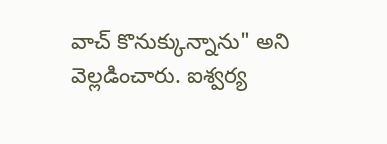వాచ్ కొనుక్కున్నాను" అని వెల్లడించారు. ఐశ్వర్య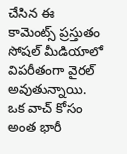చేసిన ఈ కామెంట్స్ ప్రస్తుతం సోషల్ మీడియాలో విపరీతంగా వైరల్ అవుతున్నాయి. ఒక వాచ్ కోసం అంత భారీ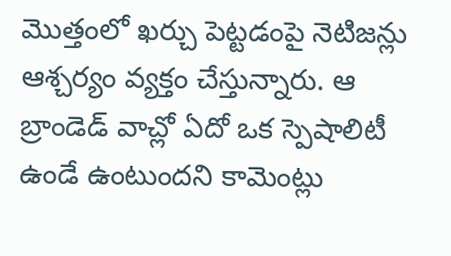మొత్తంలో ఖర్చు పెట్టడంపై నెటిజన్లు ఆశ్చర్యం వ్యక్తం చేస్తున్నారు. ఆ బ్రాండెడ్ వాచ్లో ఏదో ఒక స్పెషాలిటీ ఉండే ఉంటుందని కామెంట్లు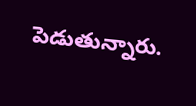పెడుతున్నారు.